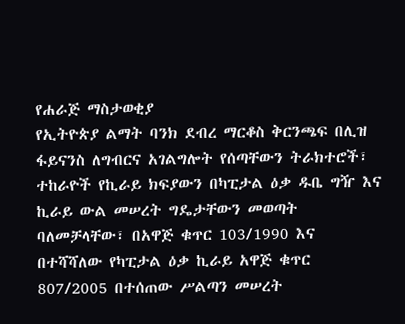የሐራጅ ማስታወቂያ
የኢትዮጵያ ልማት ባንክ ደብረ ማርቆስ ቅርንጫፍ በሊዝ ፋይናንስ ለግብርና አገልግሎት የሰጣቸውን ትራክተሮች፣ ተከራዮች የኪራይ ክፍያውን በካፒታል ዕቃ ዱቤ ግዥ እና ኪራይ ውል መሠረት ግዴታቸውን መወጣት ባለመቻላቸው፣ በአዋጅ ቁጥር 103/1990 እና በተሻሻለው የካፒታል ዕቃ ኪራይ አዋጅ ቁጥር 807/2005 በተሰጠው ሥልጣን መሠረት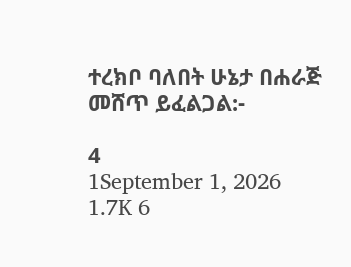ተረክቦ ባለበት ሁኔታ በሐራጅ መሸጥ ይፈልጋል:-

4
1September 1, 2026 1.7K 6